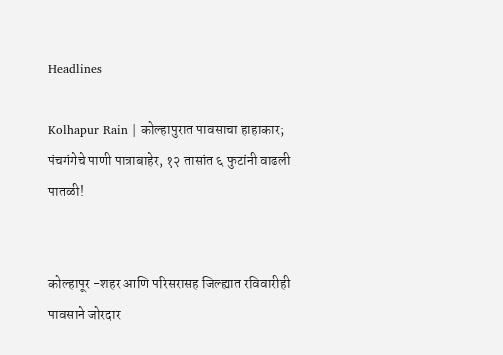Headlines

Kolhapur Rain | कोल्हापुरात पावसाचा हाहाकार; पंचगंगेचे पाणी पात्राबाहेर, १२ तासांत ६ फुटांनी वाढली पातळी!


कोल्हापूर -शहर आणि परिसरासह जिल्ह्यात रविवारीही पावसाने जोरदार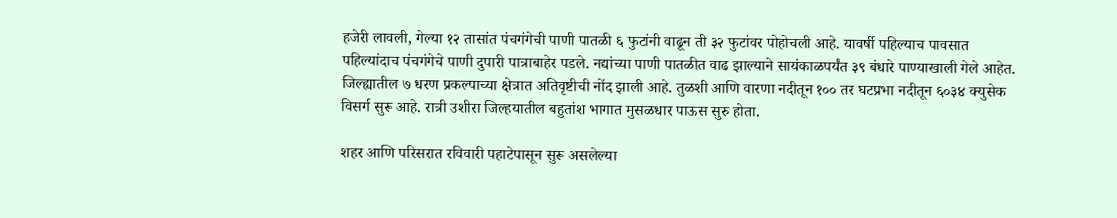हजेरी लावली, गेल्या १२ तासांत पंचगंगेची पाणी पातळी ६ फुटांनी वाढून ती ३२ फुटांवर पोहोचली आहे. यावर्षी पहिल्याच पावसात पहिल्यांदाच पंचगंगेचे पाणी दुपारी पात्राबाहेर पडले. नद्यांच्या पाणी पातळीत वाढ झाल्याने सायंकाळपर्यंत ३९ बंधारे पाण्याखाली गेले आहेत. जिल्ह्यातील ७ धरण प्रकल्पाच्या क्षेत्रात अतिवृष्टीची नोंद झाली आहे. तुळशी आणि वारणा नदीतून १०० तर घटप्रभा नदीतून ६०३४ क्युसेक विसर्ग सुरू आहे. रात्री उशीरा जिल्हयातील बहुतांश भागात मुसळधार पाऊस सुरु होता.

शहर आणि परिसरात रविवारी पहाटेपासून सुरू असलेल्या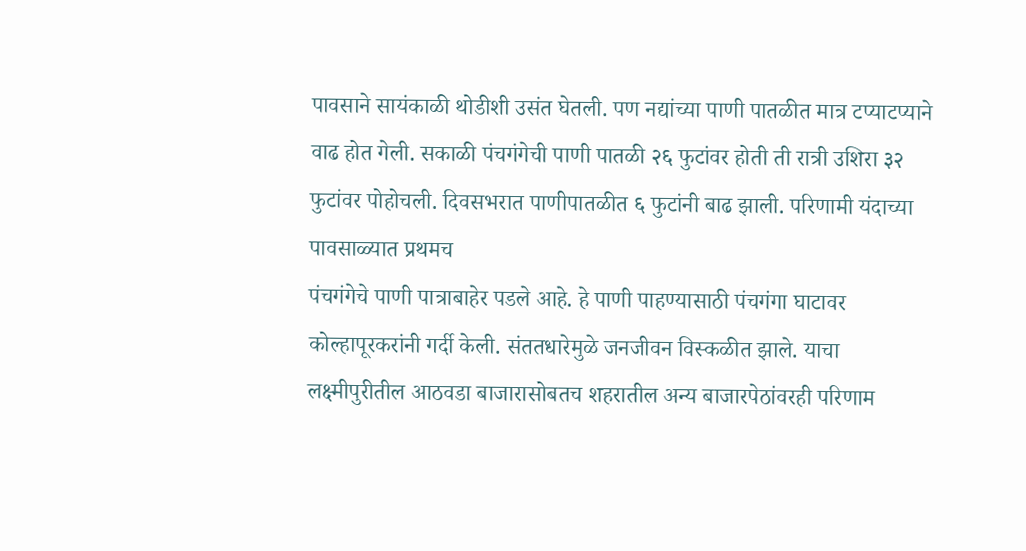पावसाने सायंकाळी थोडीशी उसंत घेतली. पण नद्यांच्या पाणी पातळीत मात्र टप्याटप्याने वाढ होत गेली. सकाळी पंचगंगेची पाणी पातळी २६ फुटांवर होती ती रात्री उशिरा ३२ फुटांवर पोहोचली. दिवसभरात पाणीपातळीत ६ फुटांनी बाढ झाली. परिणामी यंदाच्या पावसाळ्यात प्रथमच
पंचगंगेचे पाणी पात्राबाहेर पडले आहे. हे पाणी पाहण्यासाठी पंचगंगा घाटावर कोल्हापूरकरांनी गर्दी केली. संततधारेमुळे जनजीवन विस्कळीत झाले. याचा लक्ष्मीपुरीतील आठवडा बाजारासोबतच शहरातील अन्य बाजारपेठांवरही परिणाम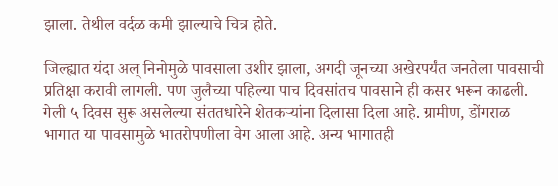झाला. तेथील वर्दळ कमी झाल्याचे चित्र होते.

जिल्ह्यात यंदा अल् निनोमुळे पावसाला उशीर झाला, अगदी जूनच्या अखेरपर्यंत जनतेला पावसाची प्रतिक्षा करावी लागली. पण जुलैच्या पहिल्या पाच दिवसांतच पावसाने ही कसर भरून काढली. गेली ५ दिवस सुरू असलेल्या संततधारेने शेतकऱ्यांना दिलासा दिला आहे. ग्रामीण, डोंगराळ भागात या पावसामुळे भातरोपणीला वेग आला आहे. अन्य भागातही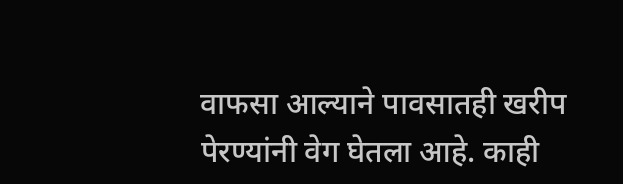वाफसा आल्याने पावसातही खरीप पेरण्यांनी वेग घेतला आहे. काही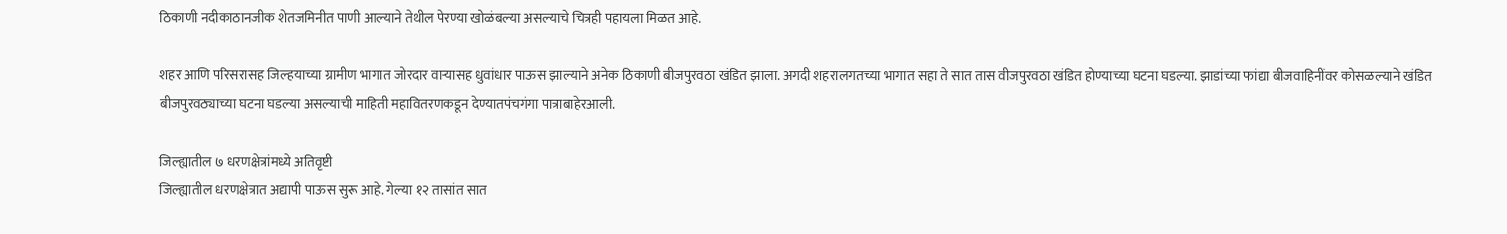ठिकाणी नदीकाठानजीक शेतजमिनीत पाणी आल्याने तेथील पेरण्या खोळंबल्या असल्याचे चित्रही पहायला मिळत आहे.

शहर आणि परिसरासह जिल्हयाच्या ग्रामीण भागात जोरदार वाऱ्यासह धुवांधार पाऊस झाल्याने अनेक ठिकाणी बीजपुरवठा खंडित झाला. अगदी शहरालगतच्या भागात सहा ते सात तास वीजपुरवठा खंडित होण्याच्या घटना घडल्या. झाडांच्या फांद्या बीजवाहिनींवर कोसळल्याने खंडित बीजपुरवठ्याच्या घटना घडल्या असल्याची माहिती महावितरणकडून देण्यातपंचगंगा पात्राबाहेरआली.

जिल्ह्यातील ७ धरणक्षेत्रांमध्ये अतिवृष्टी
जिल्ह्यातील धरणक्षेत्रात अद्यापी पाऊस सुरू आहे. गेल्या १२ तासांत सात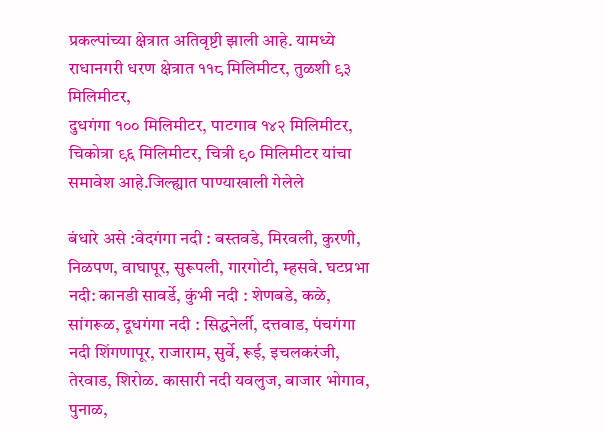प्रकल्पांच्या क्षेत्रात अतिवृष्टी झाली आहे. यामध्ये राधानगरी धरण क्षेत्रात ११८ मिलिमीटर, तुळशी ९३ मिलिमीटर,
दुधगंगा १०० मिलिमीटर, पाटगाव १४२ मिलिमीटर, चिकोत्रा ९६ मिलिमीटर, चित्री ९० मिलिमीटर यांचा समावेश आहे.जिल्ह्यात पाण्याखाली गेलेले

बंधारे असे :वेदगंगा नदी : बस्तवडे, मिरवली, कुरणी, निळपण, वाघापूर, सुरूपली, गारगोटी, म्हसवे. घटप्रभा नदी: कानडी सावर्डे, कुंभी नदी : शेणबडे, कळे, सांगरूळ, दूधगंगा नदी : सिद्धनेर्ली, दत्तवाड, पंचगंगा नदी शिंगणापूर, राजाराम, सुर्वे, रूई, इचलकरंजी, तेरवाड, शिरोळ. कासारी नदी यवलुज, बाजार भोगाव, पुनाळ,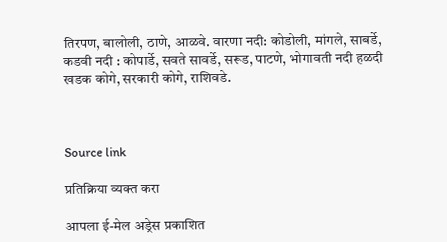तिरपण, बालोली, ठाणे, आळवे. वारणा नदी: कोडोली, मांगले, साबर्डे, कडवी नदी : कोपार्डे, सवते सावर्डे, सरूड, पाटणे, भोगावती नदी हळदी खडक कोगे, सरकारी कोगे, राशिवडे.



Source link

प्रतिक्रिया व्यक्त करा

आपला ई-मेल अड्रेस प्रकाशित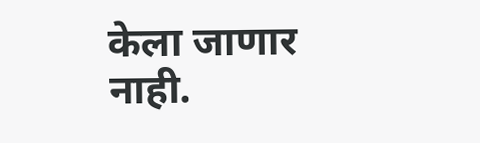केला जाणार नाही.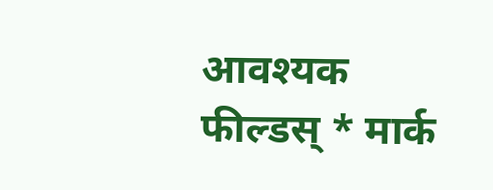आवश्यक फील्डस् * मार्क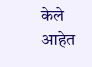केले आहेत